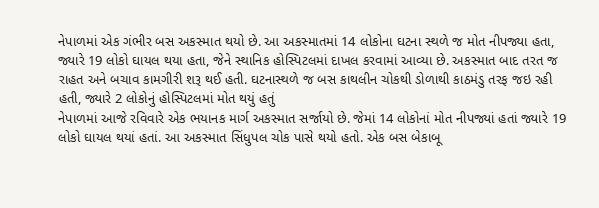નેપાળમાં એક ગંભીર બસ અકસ્માત થયો છે. આ અકસ્માતમાં 14 લોકોના ઘટના સ્થળે જ મોત નીપજ્યા હતા, જ્યારે 19 લોકો ઘાયલ થયા હતા, જેને સ્થાનિક હોસ્પિટલમાં દાખલ કરવામાં આવ્યા છે. અકસ્માત બાદ તરત જ રાહત અને બચાવ કામગીરી શરૂ થઈ હતી. ઘટનાસ્થળે જ બસ કાથલીન ચોકથી ડોળાથી કાઠમંડુ તરફ જઇ રહી હતી, જ્યારે 2 લોકોનું હોસ્પિટલમાં મોત થયું હતું
નેપાળમાં આજે રવિવારે એક ભયાનક માર્ગ અકસ્માત સર્જાયો છે. જેમાં 14 લોકોનાં મોત નીપજ્યાં હતાં જ્યારે 19 લોકો ઘાયલ થયાં હતાં. આ અકસ્માત સિંધુપલ ચોક પાસે થયો હતો. એક બસ બેકાબૂ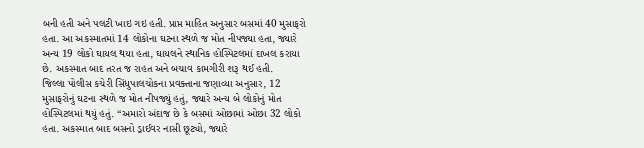બની હતી અને પલટી ખાઇ ગઇ હતી. પ્રાપ્ત માહિત અનુસાર બસમાં 40 મુસાફરો હતા. આ અકસ્માતમાં 14 લોકોના ઘટના સ્થળે જ મોત નીપજ્યા હતા, જ્યારે અન્ય 19 લોકો ઘાયલ થયા હતા, ઘાયલને સ્થાનિક હોસ્પિટલમાં દાખલ કરાયા છે. અકસ્માત બાદ તરત જ રાહત અને બચાવ કામગીરી શરૂ થઈ હતી.
જિલ્લા પોલીસ કચેરી સિંધુપાલચોકના પ્રવક્તાના જણાવ્યા અનુસાર, 12 મુસાફરોનું ઘટના સ્થળે જ મોત નીપજ્યું હતું, જ્યારે અન્ય બે લોકોનું મોત હોસ્પિટલમાં થયું હતું. “અમારો અંદાજ છે કે બસમાં ઓછામાં ઓછા 32 લોકો હતા. અકસ્માત બાદ બસનો ડ્રાઈવર નાસી છૂટ્યો, જ્યારે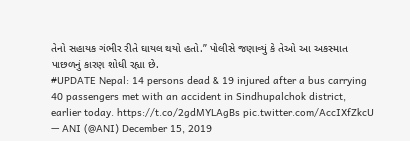તેનો સહાયક ગંભીર રીતે ઘાયલ થયો હતો.” પોલીસે જણાવ્યું કે તેઓ આ અકસ્માત પાછળનું કારણ શોધી રહ્યા છે.
#UPDATE Nepal: 14 persons dead & 19 injured after a bus carrying 40 passengers met with an accident in Sindhupalchok district, earlier today. https://t.co/2gdMYLAgBs pic.twitter.com/AccIXfZkcU
— ANI (@ANI) December 15, 2019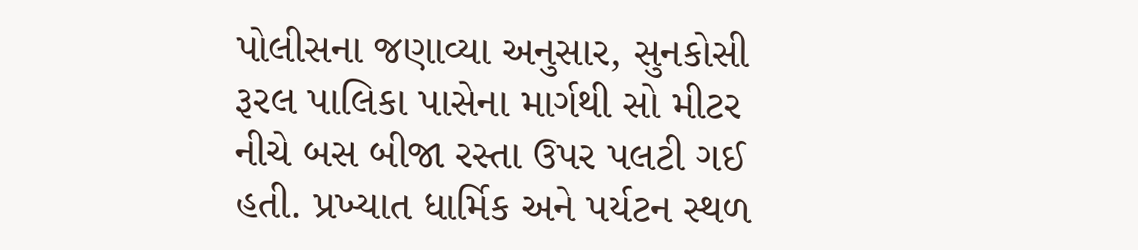પોલીસના જણાવ્યા અનુસાર, સુનકોસી રૂરલ પાલિકા પાસેના માર્ગથી સો મીટર નીચે બસ બીજા રસ્તા ઉપર પલટી ગઈ હતી. પ્રખ્યાત ધાર્મિક અને પર્યટન સ્થળ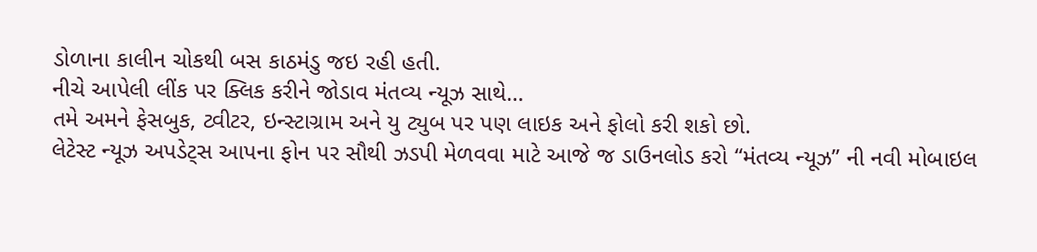ડોળાના કાલીન ચોકથી બસ કાઠમંડુ જઇ રહી હતી.
નીચે આપેલી લીંક પર ક્લિક કરીને જોડાવ મંતવ્ય ન્યૂઝ સાથે…
તમે અમને ફેસબુક, ટ્વીટર, ઇન્સ્ટાગ્રામ અને યુ ટ્યુબ પર પણ લાઇક અને ફોલો કરી શકો છો.
લેટેસ્ટ ન્યૂઝ અપડેટ્સ આપના ફોન પર સૌથી ઝડપી મેળવવા માટે આજે જ ડાઉનલોડ કરો “મંતવ્ય ન્યૂઝ” ની નવી મોબાઇલ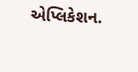એપ્લિકેશન.